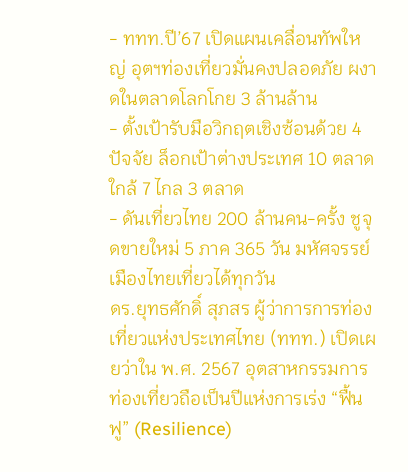- ททท.ปี’67 เปิดแผนเคลื่อนทัพใหญ่ อุตฯท่องเที่ยวมั่นคงปลอดภัย ผงาดในตลาดโลกโกย 3 ล้านล้าน
- ตั้งเป้ารับมือวิกฤตเชิงซ้อนด้วย 4 ปัจจัย ล็อกเป้าต่างประเทศ 10 ตลาด ใกล้ 7 ไกล 3 ตลาด
- ดันเที่ยวไทย 200 ล้านคน-ครั้ง ชูจุดขายใหม่ 5 ภาค 365 วัน มหัศจรรย์เมืองไทยเที่ยวได้ทุกวัน
ดร.ยุทธศักดิ์ สุภสร ผู้ว่าการการท่องเที่ยวแห่งประเทศไทย (ททท.) เปิดเผยว่าใน พ.ศ. 2567 อุตสาหกรรมการท่องเที่ยวถือเป็นปีแห่งการเร่ง “ฟื้นฟู” (Resilience)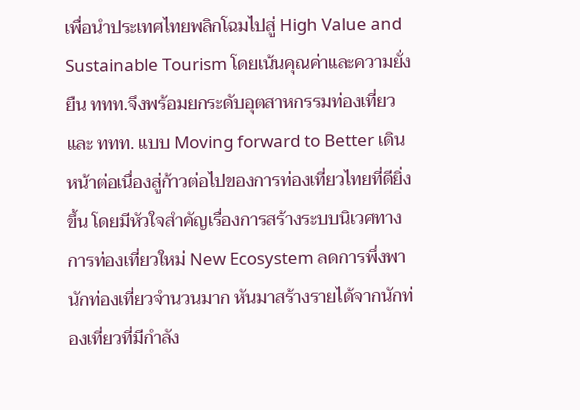เพื่อนำประเทศไทยพลิกโฉมไปสู่ High Value and Sustainable Tourism โดยเน้นคุณค่าและความยั่งยืน ททท.จึงพร้อมยกระดับอุตสาหกรรมท่องเที่ยวและ ททท. แบบ Moving forward to Better เดินหน้าต่อเนื่องสู่ก้าวต่อไปของการท่องเที่ยวไทยที่ดียิ่งขึ้น โดยมีหัวใจสำคัญเรื่องการสร้างระบบนิเวศทางการท่องเที่ยวใหม่ New Ecosystem ลดการพึ่งพานักท่องเที่ยวจำนวนมาก หันมาสร้างรายได้จากนักท่องเที่ยวที่มีกำลัง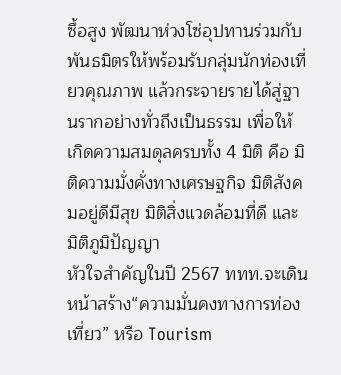ซื้อสูง พัฒนาห่วงโซ่อุปทานร่วมกับพันธมิตรให้พร้อมรับกลุ่มนักท่องเที่ยวคุณภาพ แล้วกระจายรายได้สู่ฐานรากอย่างทั่วถึงเป็นธรรม เพื่อให้เกิดความสมดุลครบทั้ง 4 มิติ คือ มิติความมั่งคั่งทางเศรษฐกิจ มิติสังคมอยู่ดีมีสุข มิติสิ่งแวดล้อมที่ดี และมิติภูมิปัญญา
หัวใจสำคัญในปี 2567 ททท.จะเดินหน้าสร้าง“ความมั่นคงทางการท่องเที่ยว” หรือ Tourism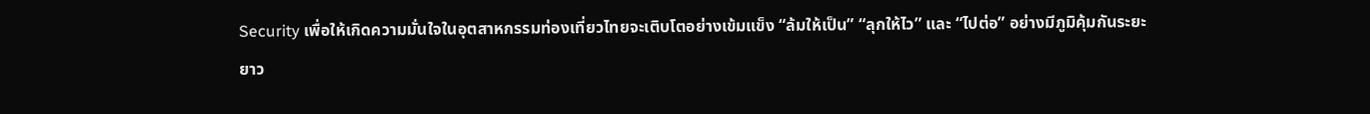Security เพื่อให้เกิดความมั่นใจในอุตสาหกรรมท่องเที่ยวไทยจะเติบโตอย่างเข้มแข็ง “ล้มให้เป็น” “ลุกให้ไว” และ “ไปต่อ” อย่างมีภูมิคุ้มกันระยะยาว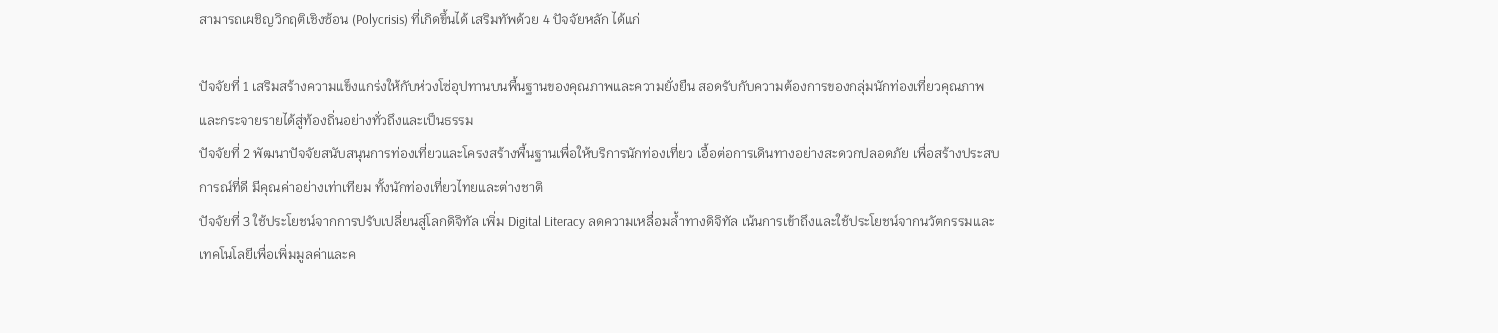สามารถเผชิญวิกฤติเชิงซ้อน (Polycrisis) ที่เกิดขึ้นได้ เสริมทัพด้วย 4 ปัจจัยหลัก ได้แก่

ปัจจัยที่ 1 เสริมสร้างความแข็งแกร่งให้กับห่วงโซ่อุปทานบนพื้นฐานของคุณภาพและความยั่งยืน สอดรับกับความต้องการของกลุ่มนักท่องเที่ยวคุณภาพ และกระจายรายได้สู่ท้องถิ่นอย่างทั่วถึงและเป็นธรรม
ปัจจัยที่ 2 พัฒนาปัจจัยสนับสนุนการท่องเที่ยวและโครงสร้างพื้นฐานเพื่อให้บริการนักท่องเที่ยว เอื้อต่อการเดินทางอย่างสะดวกปลอดภัย เพื่อสร้างประสบการณ์ที่ดี มีคุณค่าอย่างเท่าเทียม ทั้งนักท่องเที่ยวไทยและต่างชาติ
ปัจจัยที่ 3 ใช้ประโยชน์จากการปรับเปลี่ยนสู่โลกดิจิทัล เพิ่ม Digital Literacy ลดความเหลื่อมล้ำทางดิจิทัล เน้นการเข้าถึงและใช้ประโยชน์จากนวัตกรรมและเทคโนโลยีเพื่อเพิ่มมูลค่าและค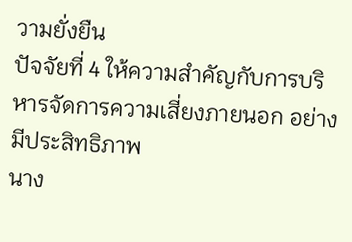วามยั่งยืน
ปัจจัยที่ 4 ให้ความสำคัญกับการบริหารจัดการความเสี่ยงภายนอก อย่างมีประสิทธิภาพ
นาง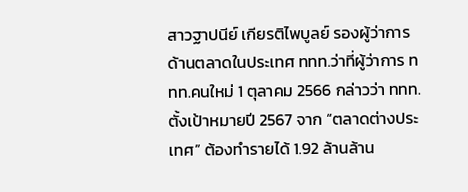สาวฐาปนีย์ เกียรติไพบูลย์ รองผู้ว่าการด้านตลาดในประเทศ ททท.ว่าที่ผู้ว่าการ ททท.คนใหม่ 1 ตุลาคม 2566 กล่าวว่า ททท.ตั้งเป้าหมายปี 2567 จาก “ตลาดต่างประเทศ” ต้องทำรายได้ 1.92 ล้านล้าน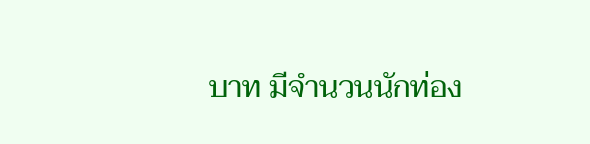บาท มีจำนวนนักท่อง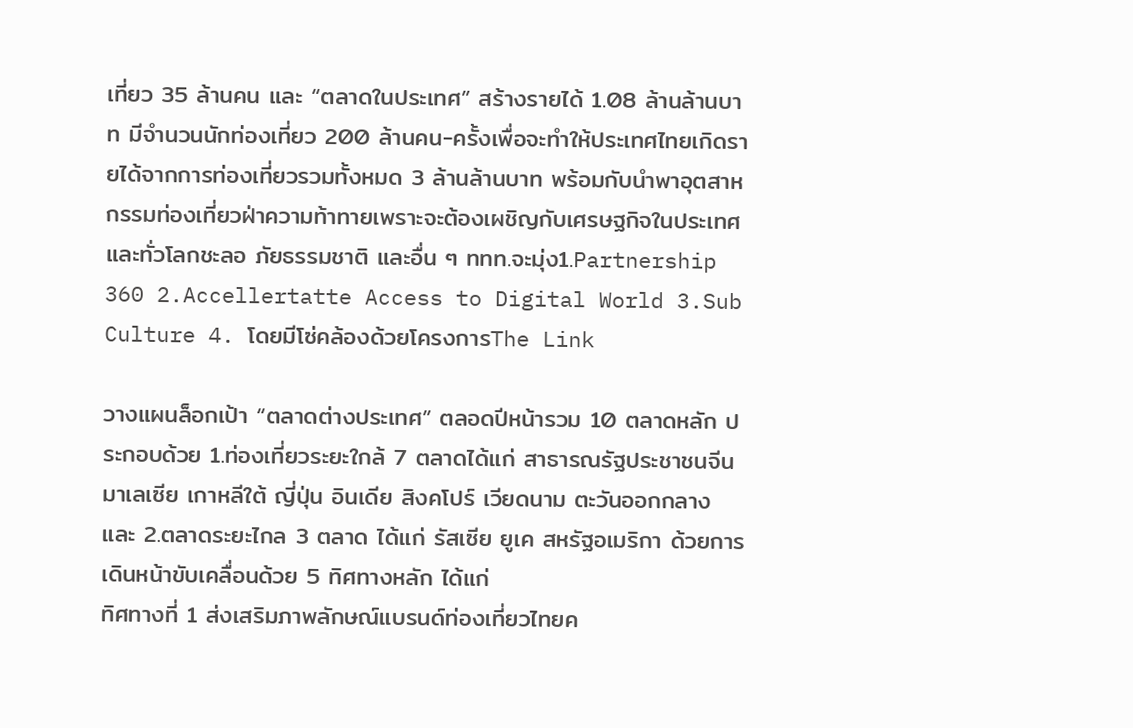เที่ยว 35 ล้านคน และ “ตลาดในประเทศ” สร้างรายได้ 1.08 ล้านล้านบาท มีจำนวนนักท่องเที่ยว 200 ล้านคน-ครั้งเพื่อจะทำให้ประเทศไทยเกิดรายได้จากการท่องเที่ยวรวมทั้งหมด 3 ล้านล้านบาท พร้อมกับนำพาอุตสาหกรรมท่องเที่ยวฝ่าความท้าทายเพราะจะต้องเผชิญกับเศรษฐกิจในประเทศและทั่วโลกชะลอ ภัยธรรมชาติ และอื่น ๆ ททท.จะมุ่ง1.Partnership 360 2.Accellertatte Access to Digital World 3.Sub Culture 4. โดยมีโซ่คล้องด้วยโครงการThe Link

วางแผนล็อกเป้า “ตลาดต่างประเทศ” ตลอดปีหน้ารวม 10 ตลาดหลัก ประกอบด้วย 1.ท่องเที่ยวระยะใกล้ 7 ตลาดได้แก่ สาธารณรัฐประชาชนจีน มาเลเซีย เกาหลีใต้ ญี่ปุ่น อินเดีย สิงคโปร์ เวียดนาม ตะวันออกกลาง และ 2.ตลาดระยะไกล 3 ตลาด ได้แก่ รัสเซีย ยูเค สหรัฐอเมริกา ด้วยการเดินหน้าขับเคลื่อนด้วย 5 ทิศทางหลัก ได้แก่
ทิศทางที่ 1 ส่งเสริมภาพลักษณ์แบรนด์ท่องเที่ยวไทยค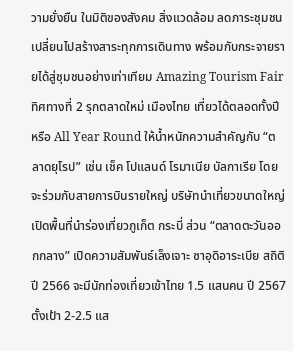วามยั่งยืน ในมิติของสังคม สิ่งแวดล้อม ลดภาระชุมชนเปลี่ยนไปสร้างสาระทุกการเดินทาง พร้อมกับกระจายรายได้สู่ชุมชนอย่างเท่าเทียม Amazing Tourism Fair
ทิศทางที่ 2 รุกตลาดใหม่ เมืองไทย เที่ยวได้ตลอดทั้งปี หรือ All Year Round ให้น้ำหนักความสำคัญกับ “ตลาดยุโรป” เช่น เช็ค โปแลนด์ โรมาเนีย บัลกาเรีย โดยจะร่วมกับสายการบินรายใหญ่ บริษัทนำเที่ยวขนาดใหญ่ เปิดพื้นที่นำร่องเที่ยวภูเก็ต กระบี่ ส่วน “ตลาดตะวันออกกลาง” เปิดความสัมพันธ์เล็งเจาะ ซาอุดิอาระเบีย สถิติปี 2566 จะมีนักท่องเที่ยวเข้าไทย 1.5 แสนคน ปี 2567 ตั้งเป้า 2-2.5 แส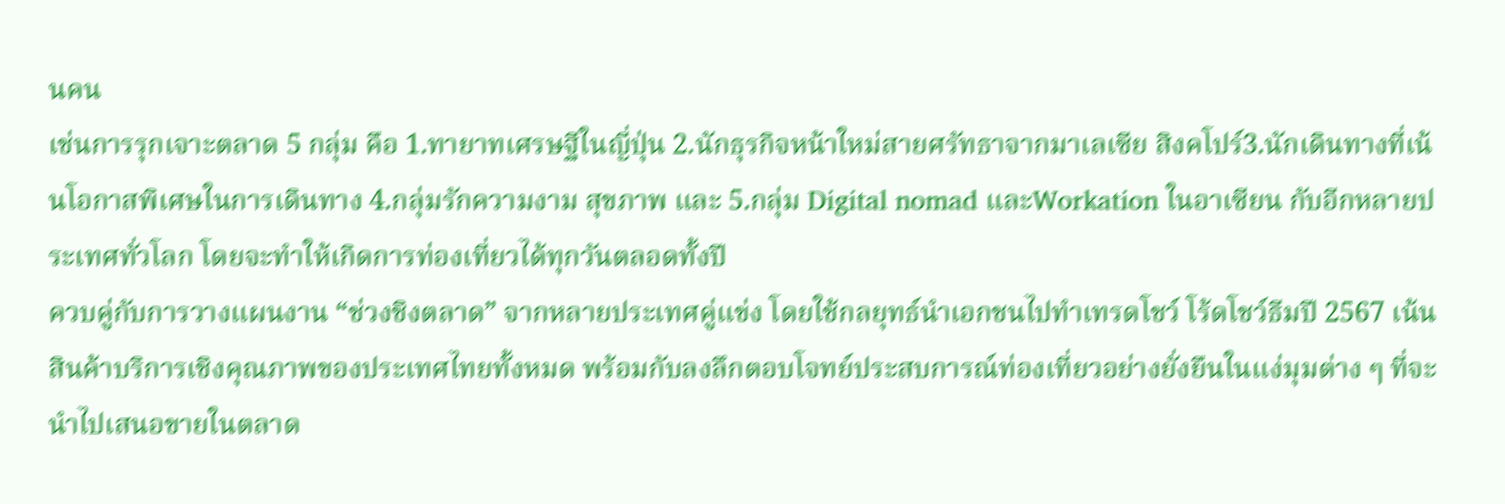นคน
เช่นการรุกเจาะตลาด 5 กลุ่ม คือ 1.ทายาทเศรษฐีในญี่ปุ่น 2.นักธุรกิจหน้าใหม่สายศรัทธาจากมาเลเซีย สิงคโปร์3.นักเดินทางที่เน้นโอกาสพิเศษในการเดินทาง 4.กลุ่มรักความงาม สุขภาพ และ 5.กลุ่ม Digital nomad และWorkation ในอาเซียน กับอีกหลายประเทศทั่วโลก โดยจะทำให้เกิดการท่องเที่ยวได้ทุกวันตลอดทั้งปี
ควบคู่กับการวางแผนงาน “ช่วงชิงตลาด” จากหลายประเทศคู่แข่ง โดยใช้กลยุทธ์นำเอกชนไปทำเทรดโชว์ โร้ดโชว์ธีมปี 2567 เน้นสินค้าบริการเชิงคุณภาพของประเทศไทยทั้งหมด พร้อมกับลงลึกตอบโจทย์ประสบการณ์ท่องเที่ยวอย่างยั่งยืนในแง่มุมต่าง ๆ ที่จะนำไปเสนอขายในตลาด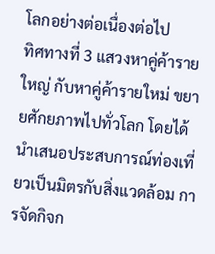โลกอย่างต่อเนื่องต่อไป
ทิศทางที่ 3 แสวงหาคู่ค้ารายใหญ่ กับหาคู่ค้ารายใหม่ ขยายศักยภาพไปทั่วโลก โดยได้นำเสนอประสบการณ์ท่องเที่ยวเป็นมิตรกับสิ่งแวดล้อม การจัดกิจก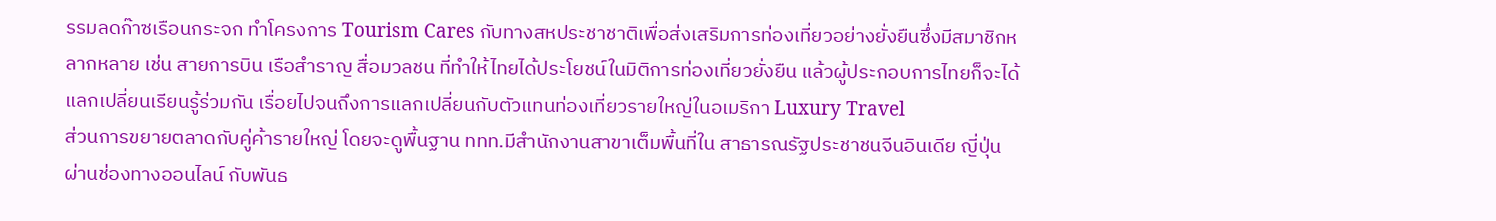รรมลดก๊าซเรือนกระจก ทำโครงการ Tourism Cares กับทางสหประชาชาติเพื่อส่งเสริมการท่องเที่ยวอย่างยั่งยืนซึ่งมีสมาชิกหลากหลาย เช่น สายการบิน เรือสำราญ สื่อมวลชน ที่ทำให้ไทยได้ประโยชน์ในมิติการท่องเที่ยวยั่งยืน แล้วผู้ประกอบการไทยก็จะได้แลกเปลี่ยนเรียนรู้ร่วมกัน เรื่อยไปจนถึงการแลกเปลี่ยนกับตัวแทนท่องเที่ยวรายใหญ่ในอเมริกา Luxury Travel
ส่วนการขยายตลาดกับคู่ค้ารายใหญ่ โดยจะดูพื้นฐาน ททท.มีสำนักงานสาขาเต็มพื้นที่ใน สาธารณรัฐประชาชนจีนอินเดีย ญี่ปุ่น ผ่านช่องทางออนไลน์ กับพันธ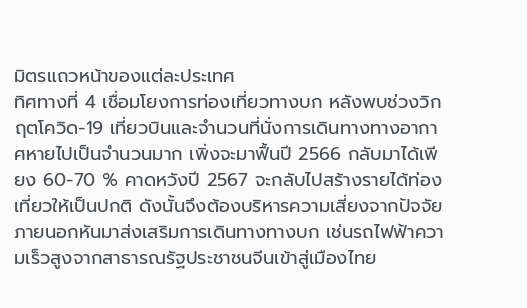มิตรแถวหน้าของแต่ละประเทศ
ทิศทางที่ 4 เชื่อมโยงการท่องเที่ยวทางบก หลังพบช่วงวิกฤตโควิด-19 เที่ยวบินและจำนวนที่นั่งการเดินทางทางอากาศหายไปเป็นจำนวนมาก เพิ่งจะมาฟื้นปี 2566 กลับมาได้เพียง 60-70 % คาดหวังปี 2567 จะกลับไปสร้างรายได้ท่องเที่ยวให้เป็นปกติ ดังนั้นจึงต้องบริหารความเสี่ยงจากปัจจัยภายนอกหันมาส่งเสริมการเดินทางทางบก เช่นรถไฟฟ้าความเร็วสูงจากสาธารณรัฐประชาชนจีนเข้าสู่เมืองไทย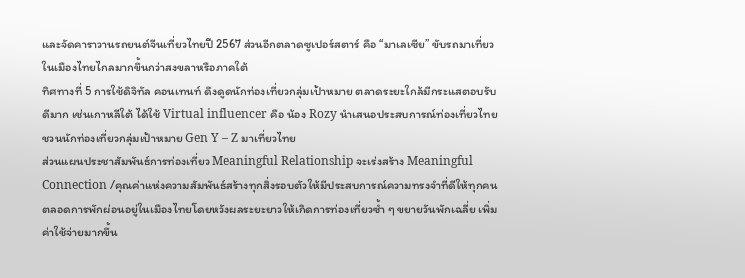และจัดคาราวานรถยนต์จีนเที่ยวไทยปี 2567 ส่วนอีกตลาดซูเปอร์สตาร์ คือ “มาเลเซีย” ขับรถมาเที่ยวในเมืองไทยไกลมากขึ้นกว่าสงขลาหรือภาคใต้
ทิศทางที่ 5 การใช้ดิจิทัล คอนเทนท์ ดึงดูดนักท่องเที่ยวกลุ่มเป้าหมาย ตลาดระยะใกล้มีกระแสตอบรับดีมาก เช่นเกาหลีใต้ ได้ใช้ Virtual influencer คือ น้อง Rozy นำเสนอประสบการณ์ท่องเที่ยวไทยชวนนักท่องเที่ยวกลุ่มเป้าหมาย Gen Y – Z มาเที่ยวไทย
ส่วนแผนประชาสัมพันธ์การท่องเที่ยว Meaningful Relationship จะเร่งสร้าง Meaningful Connection /คุณค่าแห่งความสัมพันธ์สร้างทุกสิ่งรอบตัวให้มีประสบการณ์ความทรงจำที่ดีให้ทุกคนตลอดการพักผ่อนอยู่ในเมืองไทยโดยหวังผลระยะยาวให้เกิดการท่องเที่ยวซ้ำ ๆ ขยายวันพักเฉลี่ย เพิ่มค่าใช้จ่ายมากขึ้น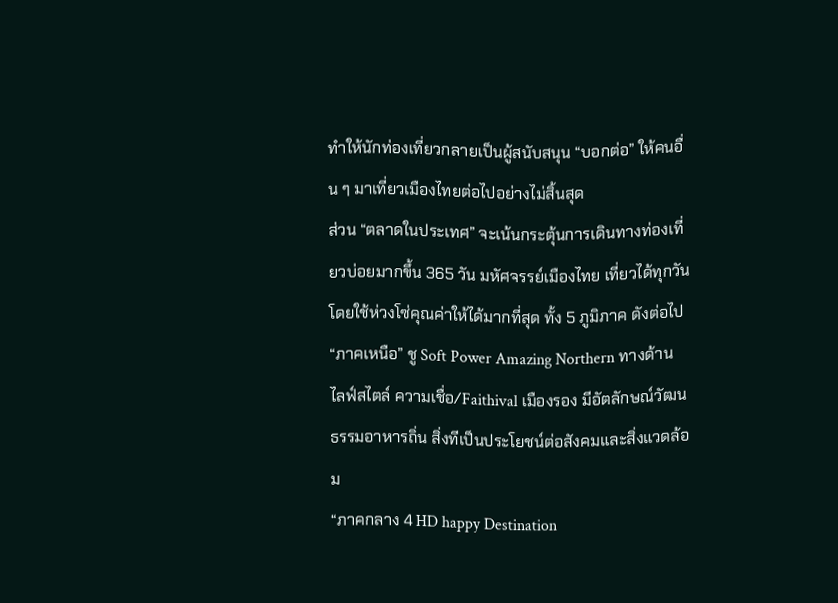ทำให้นักท่องเที่ยวกลายเป็นผู้สนับสนุน “บอกต่อ” ให้คนอื่น ๆ มาเที่ยวเมืองไทยต่อไปอย่างไม่สิ้นสุด
ส่วน “ตลาดในประเทศ” จะเน้นกระตุ้นการเดินทางท่องเที่ยวบ่อยมากขึ้น 365 วัน มหัศจรรย์เมืองไทย เที่ยวได้ทุกวันโดยใช้ห่วงโซ่คุณค่าให้ได้มากที่สุด ทั้ง 5 ภูมิภาค ดังต่อไป
“ภาคเหนือ” ชู Soft Power Amazing Northern ทางด้าน ไลฟ์สไตล์ ความเชื่อ/Faithival เมืองรอง มีอัตลักษณ์วัฒนธรรมอาหารถิ่น สิ่งทีเป็นประโยชน์ต่อสังคมและสิ่งแวดล้อม
“ภาคกลาง 4 HD happy Destination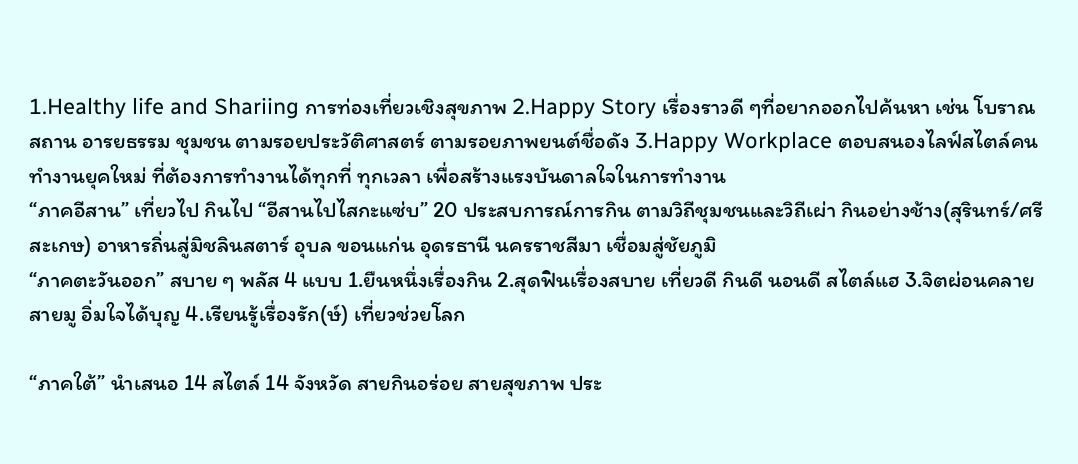1.Healthy life and Shariing การท่องเที่ยวเชิงสุขภาพ 2.Happy Story เรื่องราวดี ๆที่อยากออกไปค้นหา เช่น โบราณสถาน อารยธรรม ชุมชน ตามรอยประวัติศาสตร์ ตามรอยภาพยนต์ชื่อดัง 3.Happy Workplace ตอบสนองไลฟ์สไตล์คนทำงานยุคใหม่ ที่ต้องการทำงานได้ทุกที่ ทุกเวลา เพื่อสร้างแรงบันดาลใจในการทำงาน
“ภาคอีสาน” เที่ยวไป กินไป “อีสานไปไสกะแซ่บ” 20 ประสบการณ์การกิน ตามวิถีชุมชนและวิถีเผ่า กินอย่างช้าง(สุรินทร์/ศรีสะเกษ) อาหารถิ่นสู่มิชลินสตาร์ อุบล ขอนแก่น อุดรธานี นครราชสีมา เชื่อมสู่ชัยภูมิ
“ภาคตะวันออก” สบาย ๆ พลัส 4 แบบ 1.ยืนหนึ่งเรื่องกิน 2.สุดฟินเรื่องสบาย เที่ยวดี กินดี นอนดี สไตล์แฮ 3.จิตผ่อนคลายสายมู อิ่มใจได้บุญ 4.เรียนรู้เรื่องรัก(ษ์) เที่ยวช่วยโลก

“ภาคใต้” นำเสนอ 14 สไตล์ 14 จังหวัด สายกินอร่อย สายสุขภาพ ประ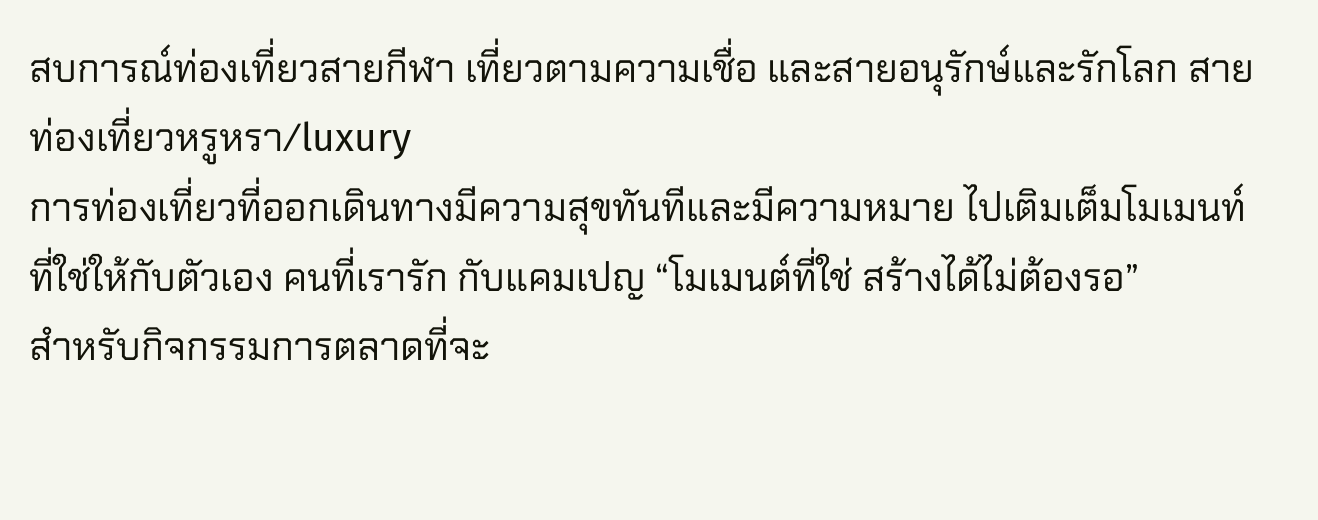สบการณ์ท่องเที่ยวสายกีฬา เที่ยวตามความเชื่อ และสายอนุรักษ์และรักโลก สายท่องเที่ยวหรูหรา/luxury
การท่องเที่ยวที่ออกเดินทางมีความสุขทันทีและมีความหมาย ไปเติมเต็มโมเมนท์ที่ใช่ให้กับตัวเอง คนที่เรารัก กับแคมเปญ “โมเมนต์ที่ใช่ สร้างได้ไม่ต้องรอ”
สำหรับกิจกรรมการตลาดที่จะ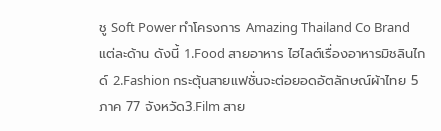ชู Soft Power ทำโครงการ Amazing Thailand Co Brand แต่ละด้าน ดังนี้ 1.Food สายอาหาร ไฮไลต์เรื่องอาหารมิชลินไกด์ 2.Fashion กระตุ้นสายแฟชั่นจะต่อยอดอัตลักษณ์ผ้าไทย 5 ภาค 77 จังหวัด3.Film สาย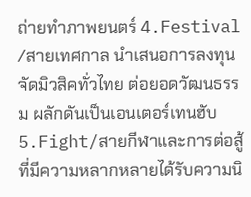ถ่ายทำภาพยนตร์ 4.Festival /สายเทศกาล นำเสนอการลงทุนจัดมิวสิคทั่วไทย ต่อยอดวัฒนธรรม ผลักดันเป็นเอนเตอร์เทนฮับ 5.Fight/สายกีฬาและการต่อสู้ ที่มีความหลากหลายได้รับความนิ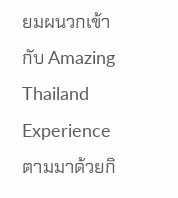ยมผนวกเข้ากับ Amazing Thailand Experience ตามมาด้วยกิ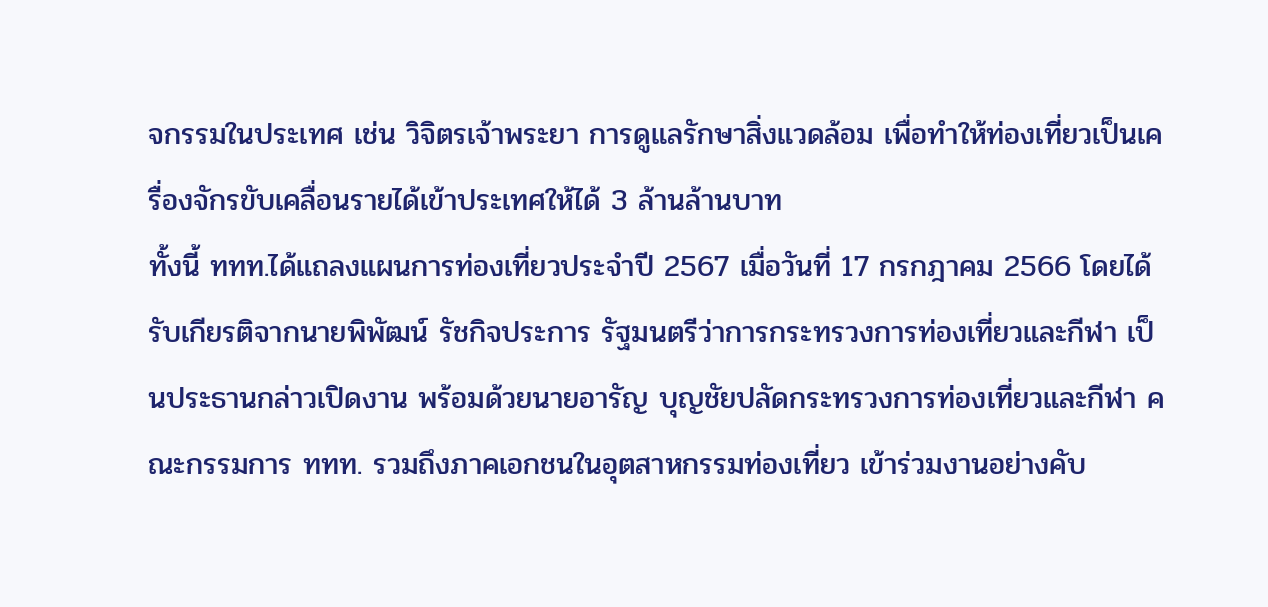จกรรมในประเทศ เช่น วิจิตรเจ้าพระยา การดูแลรักษาสิ่งแวดล้อม เพื่อทำให้ท่องเที่ยวเป็นเครื่องจักรขับเคลื่อนรายได้เข้าประเทศให้ได้ 3 ล้านล้านบาท
ทั้งนี้ ททท.ได้แถลงแผนการท่องเที่ยวประจำปี 2567 เมื่อวันที่ 17 กรกฎาคม 2566 โดยได้รับเกียรติจากนายพิพัฒน์ รัชกิจประการ รัฐมนตรีว่าการกระทรวงการท่องเที่ยวและกีฬา เป็นประธานกล่าวเปิดงาน พร้อมด้วยนายอารัญ บุญชัยปลัดกระทรวงการท่องเที่ยวและกีฬา คณะกรรมการ ททท. รวมถึงภาคเอกชนในอุตสาหกรรมท่องเที่ยว เข้าร่วมงานอย่างคับ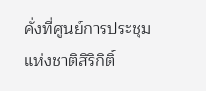คั่งที่ศูนย์การประชุมแห่งชาติสิริกิติ์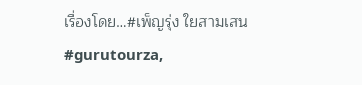เรื่องโดย…#เพ็ญรุ่ง ใยสามเสน #gurutourza,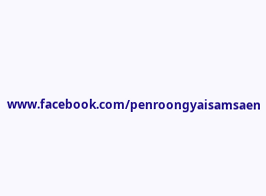www.facebook.com/penroongyaisamsaen